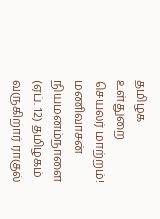தமிழக உள்துறை செயலர் மாற்றம்! மணிவாசன் நியமனம்நாளை (ஏப். 12) தமிழகம் வருகிறார் ராகுல்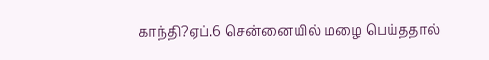காந்தி?ஏப்.6 சென்னையில் மழை பெய்ததால்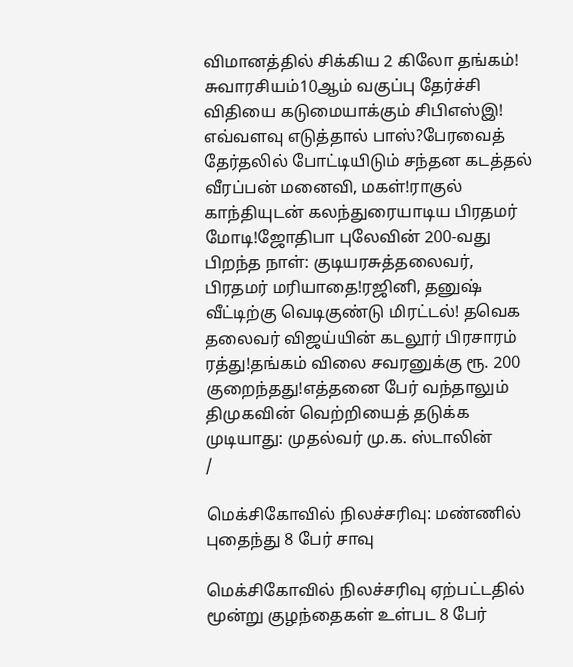விமானத்தில் சிக்கிய 2 கிலோ தங்கம்! சுவாரசியம்10ஆம் வகுப்பு தேர்ச்சி விதியை கடுமையாக்கும் சிபிஎஸ்இ! எவ்வளவு எடுத்தால் பாஸ்?பேரவைத் தேர்தலில் போட்டியிடும் சந்தன கடத்தல் வீரப்பன் மனைவி, மகள்!ராகுல் காந்தியுடன் கலந்துரையாடிய பிரதமர் மோடி!ஜோதிபா புலேவின் 200-வது பிறந்த நாள்: குடியரசுத்தலைவர், பிரதமர் மரியாதை!ரஜினி, தனுஷ் வீட்டிற்கு வெடிகுண்டு மிரட்டல்! தவெக தலைவர் விஜய்யின் கடலூர் பிரசாரம் ரத்து!தங்கம் விலை சவரனுக்கு ரூ. 200 குறைந்தது!எத்தனை பேர் வந்தாலும் திமுகவின் வெற்றியைத் தடுக்க முடியாது: முதல்வர் மு.க. ஸ்டாலின்
/

மெக்சிகோவில் நிலச்சரிவு: மண்ணில் புதைந்து 8 பேர் சாவு

மெக்சிகோவில் நிலச்சரிவு ஏற்பட்டதில் மூன்று குழந்தைகள் உள்பட 8 பேர்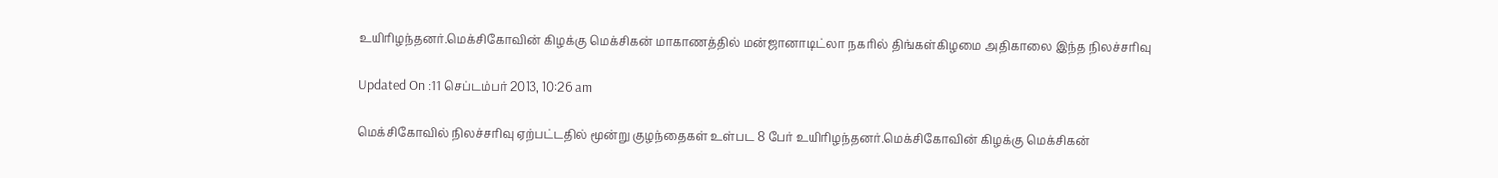உயிரிழந்தனர்.மெக்சிகோவின் கிழக்கு மெக்சிகன் மாகாணத்தில் மன்ஜானாடிட்லா நகரில் திங்கள்கிழமை அதிகாலை இந்த நிலச்சரிவு

Updated On :11 செப்டம்பர் 2013, 10:26 am

மெக்சிகோவில் நிலச்சரிவு ஏற்பட்டதில் மூன்று குழந்தைகள் உள்பட 8 பேர் உயிரிழந்தனர்.மெக்சிகோவின் கிழக்கு மெக்சிகன்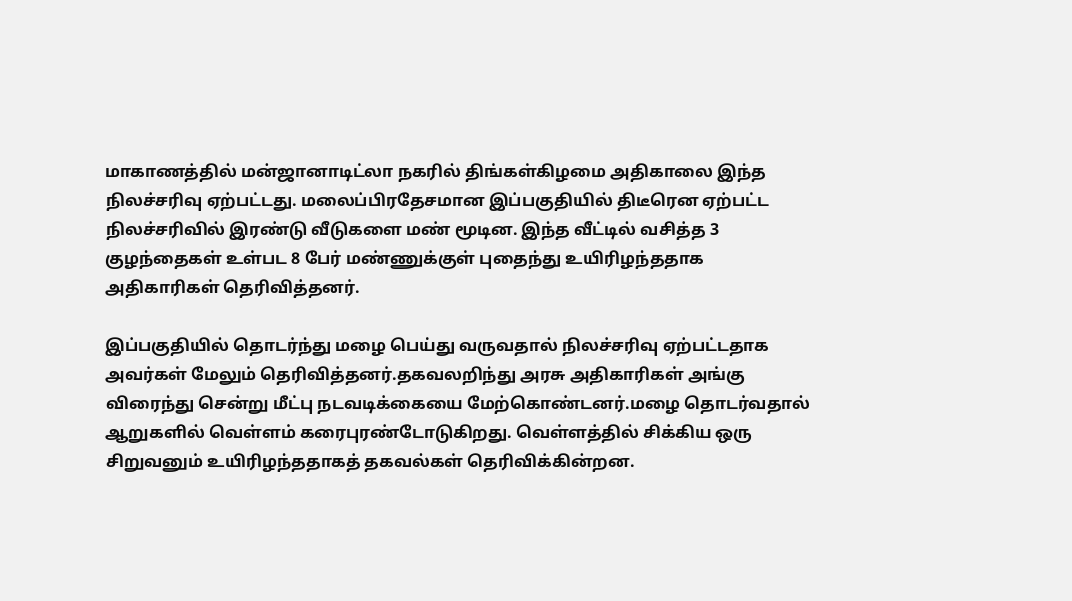மாகாணத்தில் மன்ஜானாடிட்லா நகரில் திங்கள்கிழமை அதிகாலை இந்த நிலச்சரிவு ஏற்பட்டது. மலைப்பிரதேசமான இப்பகுதியில் திடீரென ஏற்பட்ட நிலச்சரிவில் இரண்டு வீடுகளை மண் மூடின. இந்த வீட்டில் வசித்த 3 குழந்தைகள் உள்பட 8 பேர் மண்ணுக்குள் புதைந்து உயிரிழந்ததாக  அதிகாரிகள் தெரிவித்தனர்.

இப்பகுதியில் தொடர்ந்து மழை பெய்து வருவதால் நிலச்சரிவு ஏற்பட்டதாக அவர்கள் மேலும் தெரிவித்தனர்.தகவலறிந்து அரசு அதிகாரிகள் அங்கு விரைந்து சென்று மீட்பு நடவடிக்கையை மேற்கொண்டனர்.மழை தொடர்வதால் ஆறுகளில் வெள்ளம் கரைபுரண்டோடுகிறது. வெள்ளத்தில் சிக்கிய ஒரு சிறுவனும் உயிரிழந்ததாகத் தகவல்கள் தெரிவிக்கின்றன.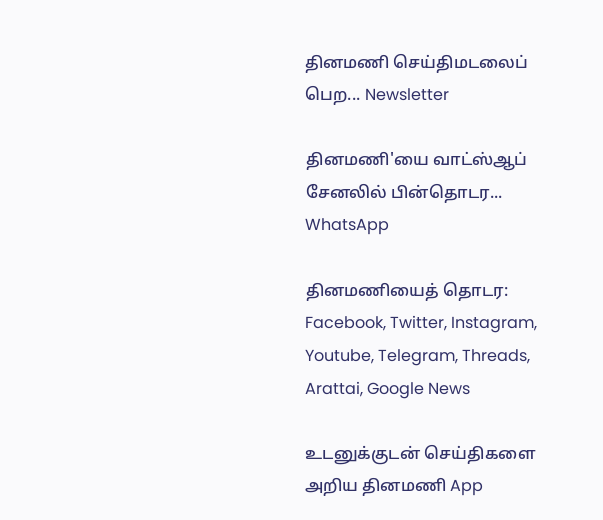தினமணி செய்திமடலைப் பெற... Newsletter

தினமணி'யை வாட்ஸ்ஆப் சேனலில் பின்தொடர... WhatsApp

தினமணியைத் தொடர: Facebook, Twitter, Instagram, Youtube, Telegram, Threads, Arattai, Google News

உடனுக்குடன் செய்திகளை அறிய தினமணி App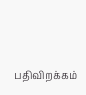பதிவிறக்கம்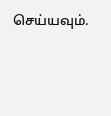செய்யவும்.